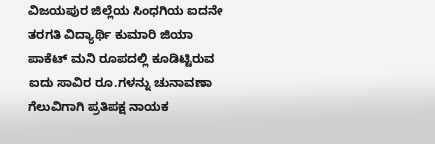ವಿಜಯಪುರ ಜಿಲ್ಲೆಯ ಸಿಂಧಗಿಯ ಐದನೇ ತರಗತಿ ವಿದ್ಯಾರ್ಥಿ ಕುಮಾರಿ ಜಿಯಾ ಪಾಕೆಟ್ ಮನಿ ರೂಪದಲ್ಲಿ ಕೂಡಿಟ್ಟಿರುವ ಐದು ಸಾವಿರ ರೂ.ಗಳನ್ನು ಚುನಾವಣಾ ಗೆಲುವಿಗಾಗಿ ಪ್ರತಿಪಕ್ಷ ನಾಯಕ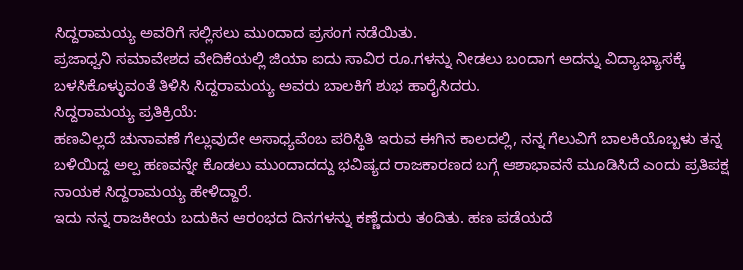ಸಿದ್ದರಾಮಯ್ಯ ಅವರಿಗೆ ಸಲ್ಲಿಸಲು ಮುಂದಾದ ಪ್ರಸಂಗ ನಡೆಯಿತು.
ಪ್ರಜಾಧ್ವನಿ ಸಮಾವೇಶದ ವೇದಿಕೆಯಲ್ಲಿ ಜಿಯಾ ಐದು ಸಾವಿರ ರೂ.ಗಳನ್ನು ನೀಡಲು ಬಂದಾಗ ಅದನ್ನು ವಿದ್ಯಾಭ್ಯಾಸಕ್ಕೆ ಬಳಸಿಕೊಳ್ಳುವಂತೆ ತಿಳಿಸಿ ಸಿದ್ದರಾಮಯ್ಯ ಅವರು ಬಾಲಕಿಗೆ ಶುಭ ಹಾರೈಸಿದರು.
ಸಿದ್ದರಾಮಯ್ಯ ಪ್ರತಿಕ್ರಿಯೆ:
ಹಣವಿಲ್ಲದೆ ಚುನಾವಣೆ ಗೆಲ್ಲುವುದೇ ಅಸಾಧ್ಯವೆಂಬ ಪರಿಸ್ಥಿತಿ ಇರುವ ಈಗಿನ ಕಾಲದಲ್ಲಿ, ನನ್ನ ಗೆಲುವಿಗೆ ಬಾಲಕಿಯೊಬ್ಬಳು ತನ್ನ ಬಳಿಯಿದ್ದ ಅಲ್ಪ ಹಣವನ್ನೇ ಕೊಡಲು ಮುಂದಾದದ್ದು ಭವಿಷ್ಯದ ರಾಜಕಾರಣದ ಬಗ್ಗೆ ಆಶಾಭಾವನೆ ಮೂಡಿಸಿದೆ ಎಂದು ಪ್ರತಿಪಕ್ಷ ನಾಯಕ ಸಿದ್ದರಾಮಯ್ಯ ಹೇಳಿದ್ದಾರೆ.
ಇದು ನನ್ನ ರಾಜಕೀಯ ಬದುಕಿನ ಆರಂಭದ ದಿನಗಳನ್ನು ಕಣ್ಣೆದುರು ತಂದಿತು. ಹಣ ಪಡೆಯದೆ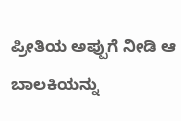ಪ್ರೀತಿಯ ಅಪ್ಪುಗೆ ನೀಡಿ ಆ ಬಾಲಕಿಯನ್ನು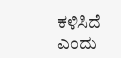ಕಳಿಸಿದೆ ಎಂದು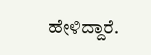ಹೇಳಿದ್ದಾರೆ.